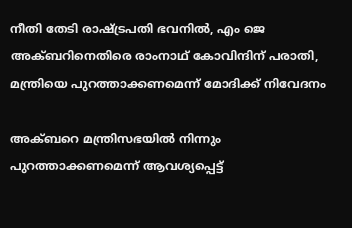നീതി തേടി രാഷ്ട്രപതി ഭവനില്‍, എം ജെ അക്ബറിനെതിരെ രാംനാഥ് കോവിന്ദിന് പരാതി, മന്ത്രിയെ പുറത്താക്കണമെന്ന് മോദിക്ക് നിവേദനം

അക്ബറെ മന്ത്രിസഭയില്‍ നിന്നും പുറത്താക്കണമെന്ന് ആവശ്യപ്പെട്ട്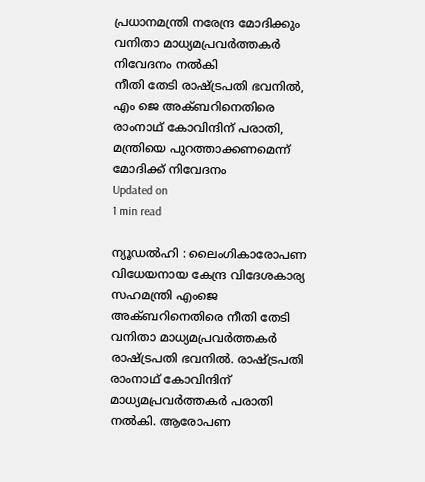പ്രധാനമന്ത്രി നരേന്ദ്ര മോദിക്കും വനിതാ മാധ്യമപ്രവര്‍ത്തകര്‍ നിവേദനം നല്‍കി
നീതി തേടി രാഷ്ട്രപതി ഭവനില്‍, എം ജെ അക്ബറിനെതിരെ രാംനാഥ് കോവിന്ദിന് പരാതി, മന്ത്രിയെ പുറത്താക്കണമെന്ന് മോദിക്ക് നിവേദനം
Updated on
1 min read

ന്യൂഡല്‍ഹി : ലൈംഗികാരോപണ വിധേയനായ കേന്ദ്ര വിദേശകാര്യ സഹമന്ത്രി എംജെ അക്ബറിനെതിരെ നീതി തേടി വനിതാ മാധ്യമപ്രവര്‍ത്തകര്‍ രാഷ്ട്രപതി ഭവനില്‍. രാഷ്ട്രപതി രാംനാഥ് കോവിന്ദിന് മാധ്യമപ്രവര്‍ത്തകര്‍ പരാതി നല്‍കി. ആരോപണ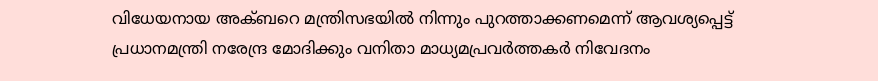വിധേയനായ അക്ബറെ മന്ത്രിസഭയില്‍ നിന്നും പുറത്താക്കണമെന്ന് ആവശ്യപ്പെട്ട് പ്രധാനമന്ത്രി നരേന്ദ്ര മോദിക്കും വനിതാ മാധ്യമപ്രവര്‍ത്തകര്‍ നിവേദനം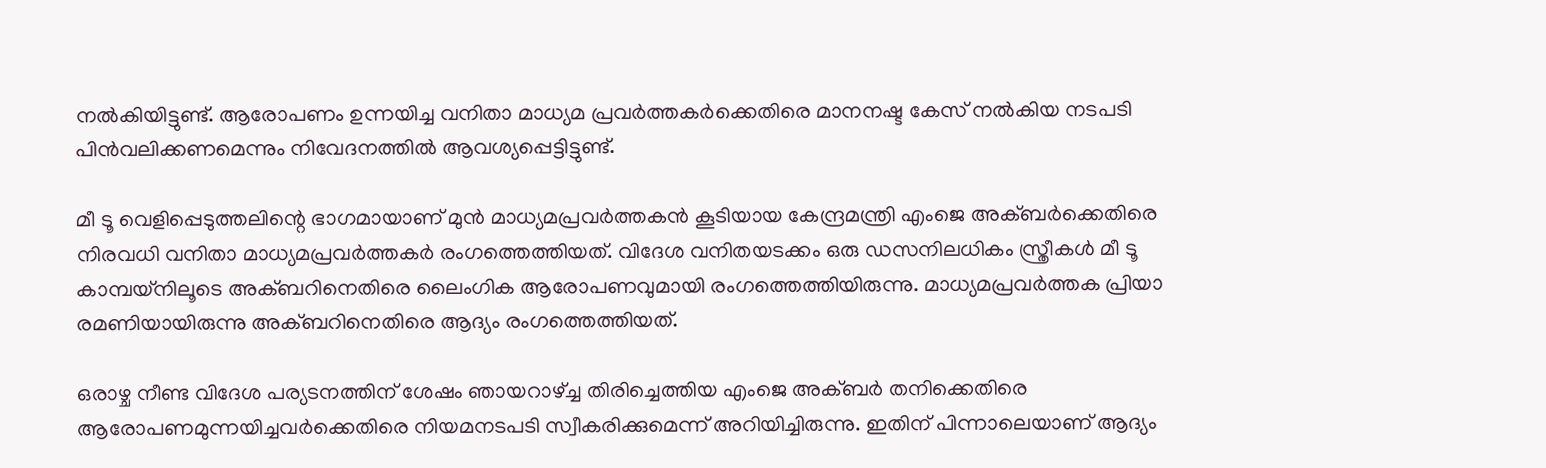നല്‍കിയിട്ടുണ്ട്. ആരോപണം ഉന്നയിച്ച വനിതാ മാധ്യമ പ്രവര്‍ത്തകര്‍ക്കെതിരെ മാനനഷ്ട കേസ് നല്‍കിയ നടപടി പിന്‍വലിക്കണമെന്നും നിവേദനത്തില്‍ ആവശ്യപ്പെട്ടിട്ടുണ്ട്.

മീ ടൂ വെളിപ്പെടുത്തലിന്റെ ഭാഗമായാണ് മുന്‍ മാധ്യമപ്രവര്‍ത്തകന്‍ കൂടിയായ കേന്ദ്രമന്ത്രി എംജെ അക്ബര്‍ക്കെതിരെ നിരവധി വനിതാ മാധ്യമപ്രവര്‍ത്തകര്‍ രംഗത്തെത്തിയത്. വിദേശ വനിതയടക്കം ഒരു ഡസനിലധികം സ്ത്രീകള്‍ മീ ടൂ കാമ്പയ്നിലൂടെ അക്ബറിനെതിരെ ലൈംഗിക ആരോപണവുമായി രംഗത്തെത്തിയിരുന്നു. മാധ്യമപ്രവർത്തക പ്രിയാ രമണിയായിരുന്നു അക്ബറിനെതിരെ ആദ്യം രംഗത്തെത്തിയത്.

ഒരാഴ്ച നീണ്ട വിദേശ പര്യടനത്തിന് ശേഷം ഞായറാഴ്ച്ച തിരിച്ചെത്തിയ എംജെ അക്ബര്‍ തനിക്കെതിരെ ആരോപണമുന്നയിച്ചവര്‍ക്കെതിരെ നിയമനടപടി സ്വീകരിക്കുമെന്ന് അറിയിച്ചിരുന്നു. ഇതിന് പിന്നാലെയാണ് ആദ്യം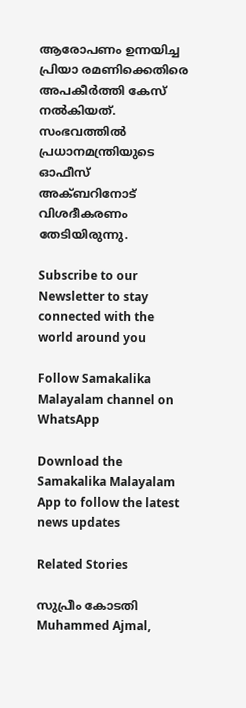ആരോപണം ഉന്നയിച്ച പ്രിയാ രമണിക്കെതിരെ അപകീര്‍ത്തി കേസ് നല്‍കിയത്. സംഭവത്തിൽ പ്രധാനമന്ത്രിയുടെ ഓഫീസ് അക്ബറിനോട് വിശദീകരണം തേടിയിരുന്നു.

Subscribe to our Newsletter to stay connected with the world around you

Follow Samakalika Malayalam channel on WhatsApp

Download the Samakalika Malayalam App to follow the latest news updates

Related Stories

സുപ്രീം കോടതി
Muhammed Ajmal,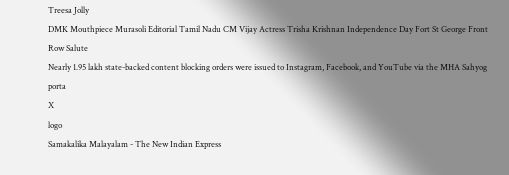Treesa Jolly
DMK Mouthpiece Murasoli Editorial Tamil Nadu CM Vijay Actress Trisha Krishnan Independence Day Fort St George Front Row Salute
Nearly 1.95 lakh state-backed content blocking orders were issued to Instagram, Facebook, and YouTube via the MHA Sahyog porta
X
logo
Samakalika Malayalam - The New Indian Express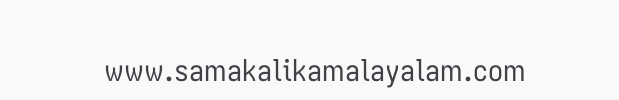www.samakalikamalayalam.com